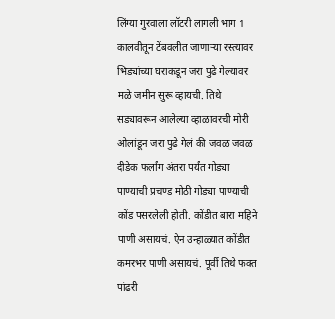लिंग्या गुरवाला लॉटरी लागली भाग 1
कालवीतून टेंबवलीत जाणाऱ्या रस्त्यावर भिड्यांच्या घराकडून जरा पुढे गेल्यावर मळे जमीन सुरू व्हायची. तिथे सड्यावरून आलेल्या व्हाळावरची मोरी ओलांडून जरा पुढे गेलं की जवळ जवळ दीडेक फर्लांग अंतरा पर्यंत गोड्या पाण्याची प्रचण्ड मोठी गोड्या पाण्याची कोंड पसरलेली होती. कोंडीत बारा महिने पाणी असायचं. ऐन उन्हाळ्यात कोंडीत कमरभर पाणी असायचं. पूर्वी तिथे फक्त पांढरी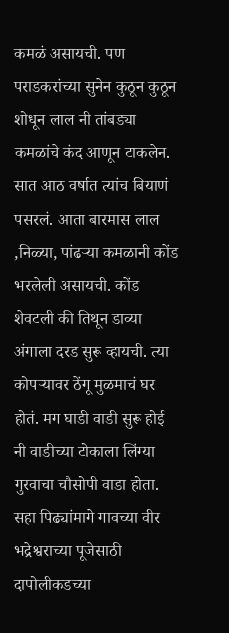कमळं असायची. पण पराडकरांच्या सुनेन कुठून कुठून शोधून लाल नी तांबड्या कमळांचे कंद आणून टाकलेन. सात आठ वर्षात त्यांच बियाणं पसरलं. आता बारमास लाल ,निळ्या, पांढऱ्या कमळानी कोंड भरलेली असायची. कोंड शेवटली की तिथून डाव्या अंगाला दरड सुरू व्हायची. त्या कोपऱ्यावर ठेंगू मुळमाचं घर होतं. मग घाडी वाडी सुरू होई नी वाडीच्या टोकाला लिंग्या गुरवाचा चौसोपी वाडा होता. सहा पिढ्यांमागे गावच्या वीर भद्रेश्वराच्या पूजेसाठी दापोलीकडच्या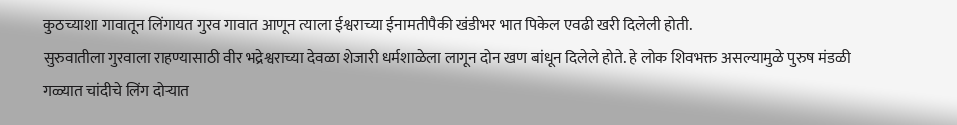कुठच्याशा गावातून लिंगायत गुरव गावात आणून त्याला ईश्वराच्या ईनामतीपैकी खंडीभर भात पिकेल एवढी खरी दिलेली होती.
सुरुवातीला गुरवाला राहण्यासाठी वीर भद्रेश्वराच्या देवळा शेजारी धर्मशाळेला लागून दोन खण बांधून दिलेले होते. हे लोक शिवभक्त असल्यामुळे पुरुष मंडळी गळ्यात चांदीचे लिंग दोऱ्यात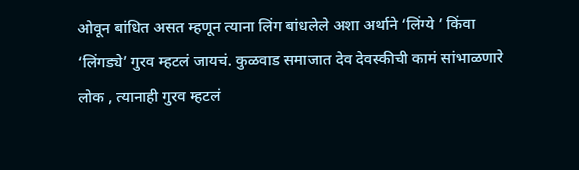ओवून बांधित असत म्हणून त्याना लिंग बांधलेले अशा अर्थाने ‘लिंग्ये ’ किंवा ‘लिंगड्ये’ गुरव म्हटलं जायचं. कुळवाड समाजात देव देवस्कीची कामं सांभाळणारे लोक , त्यानाही गुरव म्हटलं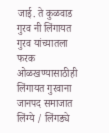जाई. ते कुळवाड गुरव नी लिंगायत गुरव यांच्यातला फरक ओळखण्यासाठीही लिंगायत गुरवाना जानपद समाजात लिंग्ये / लिंगड्ये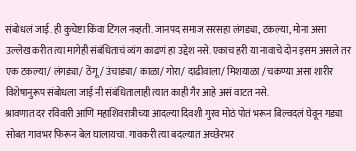संबोधलं जाई. ही कुचेष्टा किंवा टिंगल नव्हती. जानपद समाज सरसहा लंगड्या, टकल्या, मोना असा उल्लेख करीत त्या मागेही संबंधिताचं व्यंग काढणं हा उद्देश नसे. एकाच हरी या नावाचे दोन इसम असले तर एक टकल्या/ लंगड्या/ ठेंगू/ उंचाड्या/ काळा/ गोरा/ दाढीवाला/ मिशयाळा / चकण्या असा शारीर विशेषानुरूप संबोधला जाई नी संबंधितालाही त्यात काही गैर आहे असं वाटत नसे.
श्रावणात दर रविवारी आणि महाशिवरात्रीच्या आदल्या दिवशी गुरव मोठं पोतं भरून बिल्वदलं घेवून गड्या सोबत गावभर फिरून बेल घालायचा. गावकरी त्या बदल्यात अच्छेरभर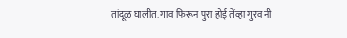तांदूळ घालीत. गाव फिरून पुरा होई तेंव्हा गुरव नी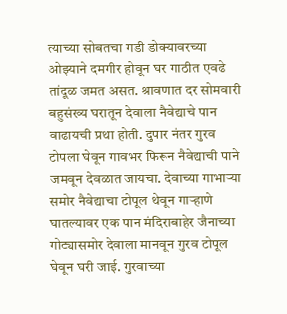त्याच्या सोबतचा गडी डोक्यावरच्या ओझ्याने दमगीर होवून घर गाठीत एवढे तांदूळ जमत असत. श्रावणात दर सोमवारी बहुसंख्य घरातून देवाला नैवेद्याचे पान वाढायची प्रथा होती. दुपार नंतर गुरव टोपला घेवून गावभर फिरून नैवेद्याची पाने जमवून देवळात जायचा. देवाच्या गाभाऱ्या समोर नैवेद्याचा टोपूल थेवून गाऱ्हाणे घातल्यावर एक पान मंदिराबाहेर जैनाच्या गोट्यासमोर देवाला मानवून गुरव टोपूल घेवून घरी जाई. गुरवाच्या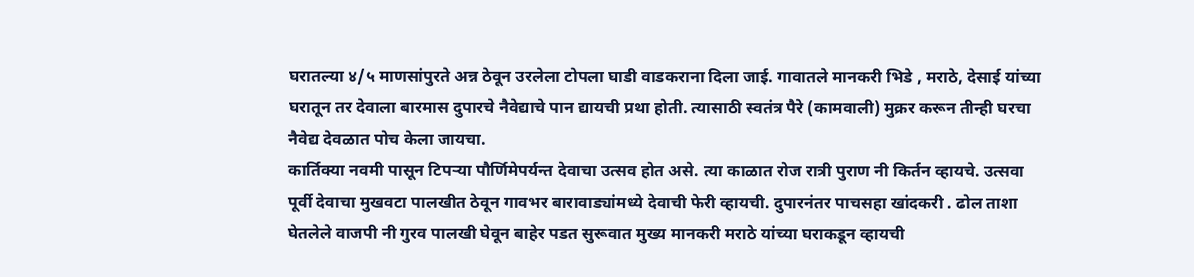घरातल्या ४/५ माणसांपुरते अन्न ठेवून उरलेला टोपला घाडी वाडकराना दिला जाई. गावातले मानकरी भिडे , मराठे, देसाई यांच्या घरातून तर देवाला बारमास दुपारचे नैवेद्याचे पान द्यायची प्रथा होती. त्यासाठी स्वतंत्र पैरे (कामवाली) मुक्रर करून तीन्ही घरचा नैवेद्य देवळात पोच केला जायचा.
कार्तिक्या नवमी पासून टिपऱ्या पौर्णिमेपर्यन्त देवाचा उत्सव होत असे. त्या काळात रोज रात्री पुराण नी किर्तन व्हायचे. उत्सवा पूर्वी देवाचा मुखवटा पालखीत ठेवून गावभर बारावाड्यांमध्ये देवाची फेरी व्हायची. दुपारनंतर पाचसहा खांदकरी . ढोल ताशा घेतलेले वाजपी नी गुरव पालखी घेवून बाहेर पडत सुरूवात मुख्य मानकरी मराठे यांच्या घराकडून व्हायची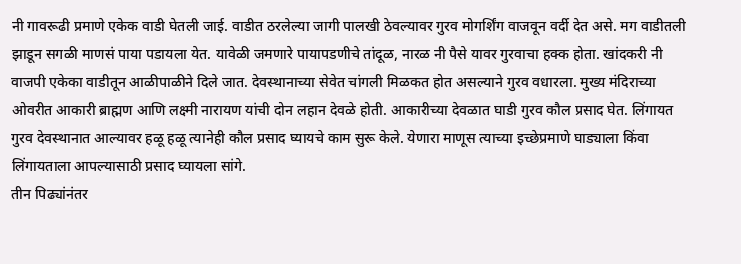नी गावरूढी प्रमाणे एकेक वाडी घेतली जाई. वाडीत ठरलेल्या जागी पालखी ठेवल्यावर गुरव मोगर्शिंग वाजवून वर्दी देत असे. मग वाडीतली झाडून सगळी माणसं पाया पडायला येत. यावेळी जमणारे पायापडणीचे तांदूळ, नारळ नी पैसे यावर गुरवाचा हक्क होता. खांदकरी नी वाजपी एकेका वाडीतून आळीपाळीने दिले जात. देवस्थानाच्या सेवेत चांगली मिळकत होत असल्याने गुरव वधारला. मुख्य मंदिराच्या ओवरीत आकारी ब्राह्मण आणि लक्ष्मी नारायण यांची दोन लहान देवळे होती. आकारीच्या देवळात घाडी गुरव कौल प्रसाद घेत. लिंगायत गुरव देवस्थानात आल्यावर हळू हळू त्यानेही कौल प्रसाद घ्यायचे काम सुरू केले. येणारा माणूस त्याच्या इच्छेप्रमाणे घाड्याला किंवा लिंगायताला आपल्यासाठी प्रसाद घ्यायला सांगे.
तीन पिढ्यांनंतर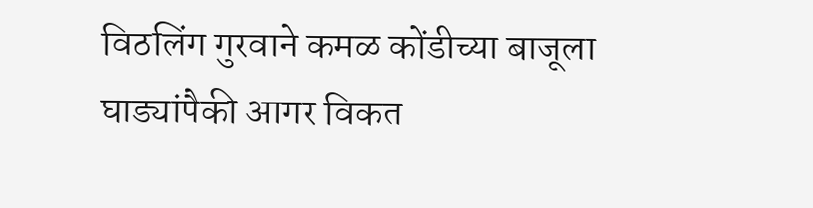विठलिंग गुरवाने कमळ कोंडीच्या बाजूला घाड्यांपैकी आगर विकत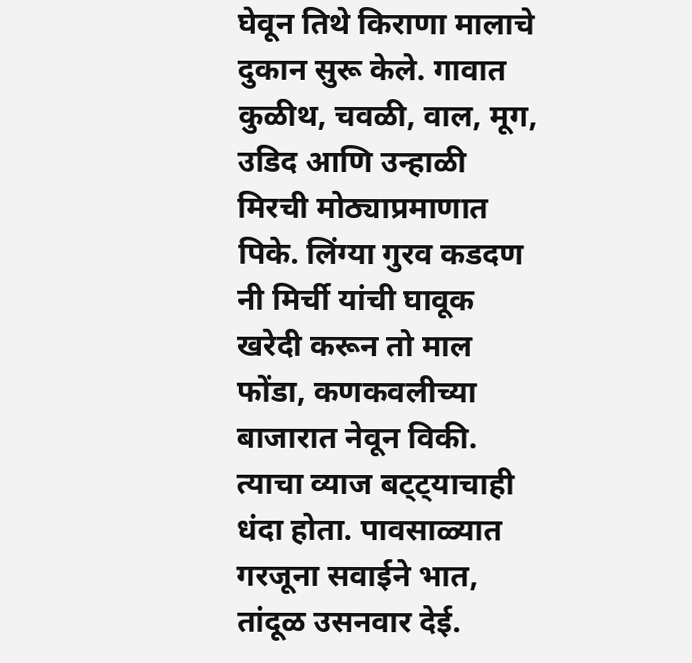घेवून तिथे किराणा मालाचे दुकान सुरू केले. गावात कुळीथ, चवळी, वाल, मूग, उडिद आणि उन्हाळी मिरची मोठ्याप्रमाणात पिके. लिंग्या गुरव कडदण नी मिर्ची यांची घावूक खरेदी करून तो माल फोंडा, कणकवलीच्या बाजारात नेवून विकी. त्याचा व्याज बट्ट्याचाही धंदा होता. पावसाळ्यात गरजूना सवाईने भात, तांदूळ उसनवार देई.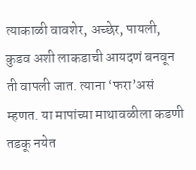त्याकाळी वावशेर, अच्छेर, पायली, कुडव अशी लाकडाची आयदणं बनवून ती वापली जात. त्याना ‘फरा’असं म्हणत. या मापांच्या माथावळीला कडणी तडकू नयेत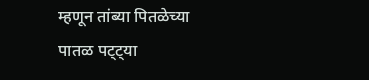म्हणून तांब्या पितळेच्या पातळ पट्ट्या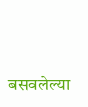बसवलेल्या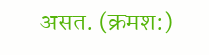असत. (क्रमश:)